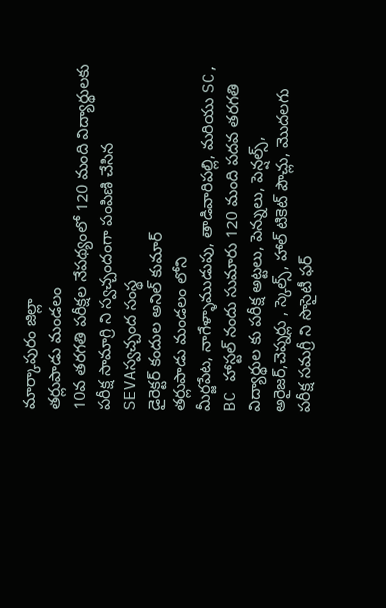మార్కాపురం జిల్లా
తర్లుపాడు మండలం
10వ తరగతి పరీక్షల నేపథ్యంలో 120 మంది విద్యార్థులకు పరీక్ష సామాగ్రి ని స్వచ్చందంగా పంపిణి చేసిన SEVAస్వచ్చంద సంస్థ
డైరెక్టర్ కందుల అనిల్ కుమార్
తర్లుపాడు మండలం లోని
మీర్జపేట, నాగేళ్ళాముడుపు, తాడివారిపల్లి, మరియు SC, BC హాస్టల్ నందు సుమారు 120 మంది పదవ తరగతి విద్యార్థుల కు పరీక్ష అట్టలు, పెన్నులు, పెన్షల్స్, అరైజర్,చెప్నర్లు , స్కెల్స్, హాల్ టికెట్ పౌచ్లు, మొదలగు
పరీక్ష సమగ్రీ ని సొసైటీ ఫర్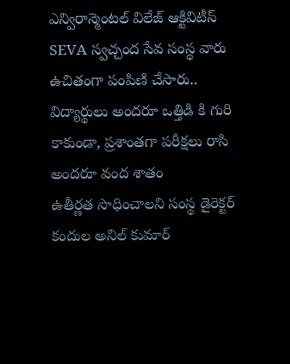ఎన్విరాన్మెంటల్ విలేజ్ ఆక్టివిటీస్ SEVA స్వచ్చంద సేవ సంస్థ వారు ఉచితంగా పంపిణి చేసారు..
విద్యార్థులు అందరూ ఒత్తిడి కి గురి కాకుండా, ప్రశాంతగా పరీక్షలు రాసి అందరూ వంద శాతం
ఉతీర్ణత సాధించాలని సంస్థ డైరెక్టర్ కందుల అనిల్ కుమార్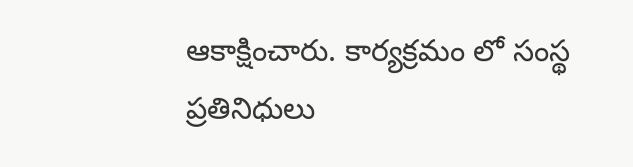ఆకాక్షించారు. కార్యక్రమం లో సంస్థ ప్రతినిధులు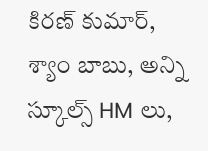కిరణ్ కుమార్, శ్యాం బాబు, అన్ని స్కూల్స్ HM లు,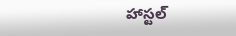హాస్టల్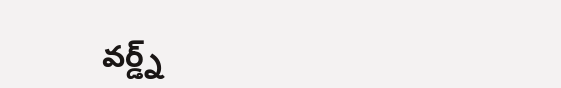వర్డ్న్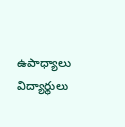ఉపాధ్యాలు విద్యార్థులు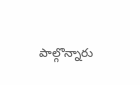పాల్గొన్నారు